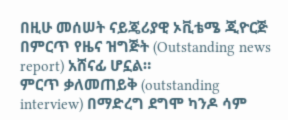በዚሁ መሰሠት ናይጄሪያዊ ኦቪቴሜ ጂዮርጅ በምርጥ የዜና ዝግጅት (Outstanding news report) አሸናፊ ሆኗል።
ምርጥ ቃለመጠይቅ (outstanding interview) በማድረግ ደግሞ ካንዶ ሳም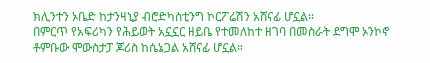ክሊንተን ኦቤድ ከታንዛኒያ ብሮድካስቲንግ ኮርፖሬሽን አሸናፊ ሆኗል።
በምርጥ የአፍሪካን የሕይወት አኗኗር ዘይቤ የተመለከተ ዘገባ በመስራት ደግሞ ኦንኮኖ ቶምቡው ሞውስታፓ ጆሪስ ከሴኔጋል አሸናፊ ሆኗል።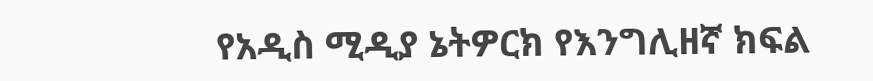የአዲስ ሚዲያ ኔትዎርክ የእንግሊዘኛ ክፍል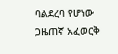ባልደረባ የሆነው ጋዜጠኛ አፈወርቅ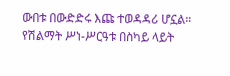ውበቱ በውድድሩ እጩ ተወዳዳሪ ሆኗል።
የሽልማት ሥነ-ሥርዓቱ በስካይ ላይት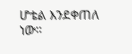ሆቴል እንደቀጠለ ነው።